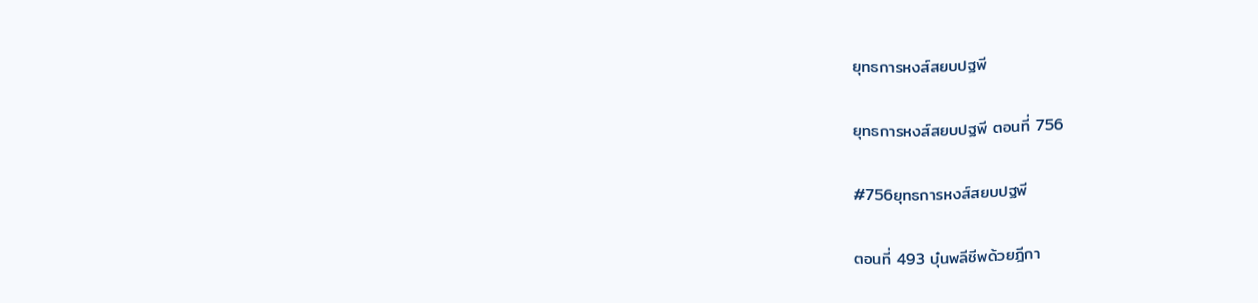ยุทธการหงส์สยบปฐพี

ยุทธการหงส์สยบปฐพี ตอนที่ 756

#756ยุทธการหงส์สยบปฐพี

ตอนที่ 493 บุ๋นพลีชีพด้วยฎีกา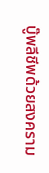บู๊พลีชีพด้วยสงคราม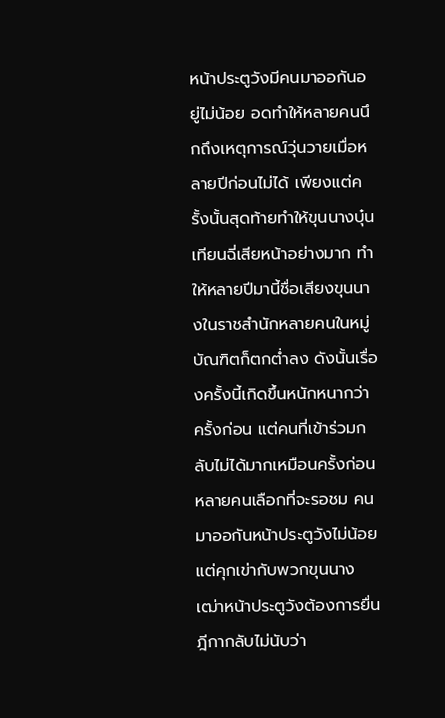หน้าประตูวังมีคนมาออกันอยู่ไม่น้อย อดทำให้หลายคนนึกถึงเหตุการณ์วุ่นวายเมื่อหลายปีก่อนไม่ได้ เพียงแต่ครั้งนั้นสุดท้ายทำให้ขุนนางบุ๋นเทียนฉี่เสียหน้าอย่างมาก ทำให้หลายปีมานี้ชื่อเสียงขุนนางในราชสำนักหลายคนในหมู่บัณฑิตก็ตกต่ำลง ดังนั้นเรื่องครั้งนี้เกิดขึ้นหนักหนากว่าครั้งก่อน แต่คนที่เข้าร่วมกลับไม่ได้มากเหมือนครั้งก่อน หลายคนเลือกที่จะรอชม คนมาออกันหน้าประตูวังไม่น้อย แต่คุกเข่ากับพวกขุนนางเฒ่าหน้าประตูวังต้องการยื่นฎีกากลับไม่นับว่า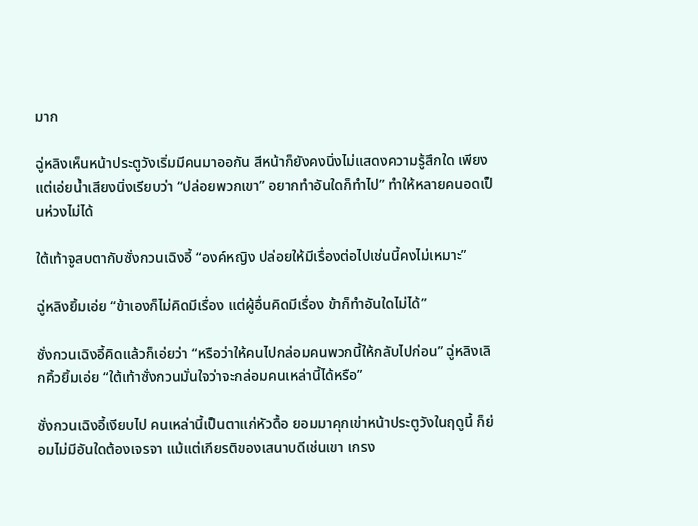มาก

ฉู่หลิงเห็นหน้าประตูวังเริ่มมีคนมาออกัน สีหน้าก็ยังคงนิ่งไม่แสดงความรู้สึกใด เพียงแต่เอ่ยน้ำเสียงนิ่งเรียบว่า “ปล่อยพวกเขา” อยากทำอันใดก็ทำไป” ทำให้หลายคนอดเป็นห่วงไม่ได้

ใต้เท้าจูสบตากับซั่งกวนเฉิงอี้ “องค์หญิง ปล่อยให้มีเรื่องต่อไปเช่นนี้คงไม่เหมาะ”

ฉู่หลิงยิ้มเอ่ย “ข้าเองก็ไม่คิดมีเรื่อง แต่ผู้อื่นคิดมีเรื่อง ข้าก็ทำอันใดไม่ได้”

ซั่งกวนเฉิงอี้คิดแล้วก็เอ่ยว่า “หรือว่าให้คนไปกล่อมคนพวกนี้ให้กลับไปก่อน” ฉู่หลิงเลิกคิ้วยิ้มเอ่ย “ใต้เท้าซั่งกวนมั่นใจว่าจะกล่อมคนเหล่านี้ได้หรือ”

ซั่งกวนเฉิงอี้เงียบไป คนเหล่านี้เป็นตาแก่หัวดื้อ ยอมมาคุกเข่าหน้าประตูวังในฤดูนี้ ก็ย่อมไม่มีอันใดต้องเจรจา แม้แต่เกียรติของเสนาบดีเช่นเขา เกรง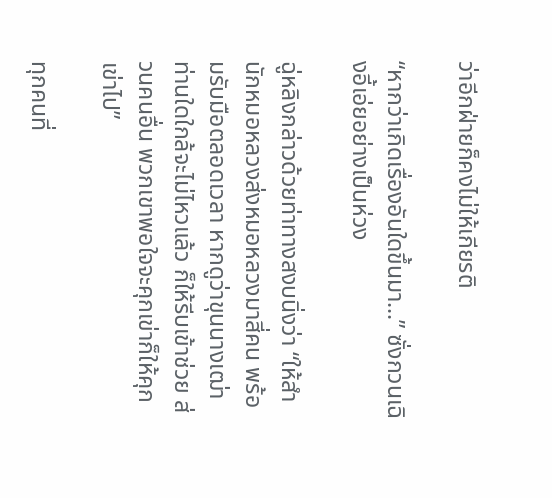ว่าอีกฝ่ายก็คงไม่ให้เกียรติ

“หากว่าเกิดเรื่องอันใดขึ้นมา...” ซั่งกวนเฉิงอี้เอ่ยอย่างเป็นห่วง

ฉู่หลิงกล่าวด้วยท่าทางสงบนิ่งว่า “ให้สำนักหมอหลวงส่งหมอหลวงมาสี่คน พร้อมรับมือตลอดเวลา หากดูว่าขุนนางเฒ่าท่านใดใกล้จะไม่ไหวแล้ว ก็ให้รีบเข้าช่วย ส่วนคนอื่น พวกเขาพอใจจะคุกเข่าก็ให้คุกเข่าไป”

ทุกคนที่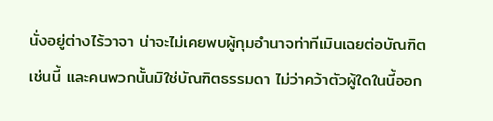นั่งอยู่ต่างไร้วาจา น่าจะไม่เคยพบผู้กุมอำนาจท่าทีเมินเฉยต่อบัณฑิตเช่นนี้ และคนพวกนั้นมิใช่บัณฑิตธรรมดา ไม่ว่าคว้าตัวผู้ใดในนี้ออก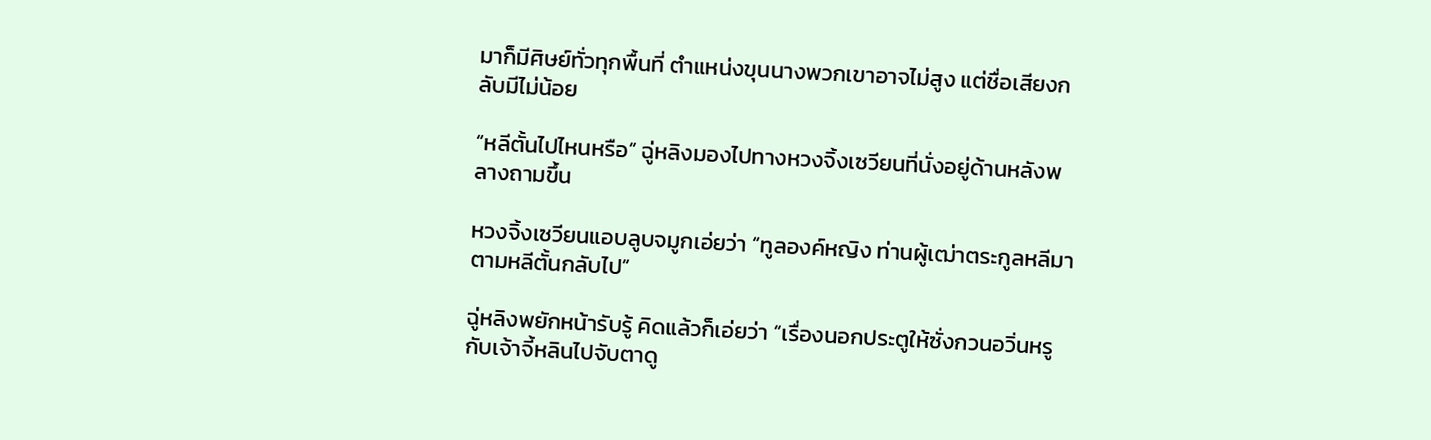มาก็มีศิษย์ทั่วทุกพื้นที่ ตำแหน่งขุนนางพวกเขาอาจไม่สูง แต่ชื่อเสียงกลับมีไม่น้อย

“หลีตั้นไปไหนหรือ” ฉู่หลิงมองไปทางหวงจิ้งเซวียนที่นั่งอยู่ด้านหลังพลางถามขึ้น

หวงจิ้งเซวียนแอบลูบจมูกเอ่ยว่า “ทูลองค์หญิง ท่านผู้เฒ่าตระกูลหลีมาตามหลีตั้นกลับไป”

ฉู่หลิงพยักหน้ารับรู้ คิดแล้วก็เอ่ยว่า “เรื่องนอกประตูให้ซั่งกวนอวิ่นหรูกับเจ้าจี้หลินไปจับตาดู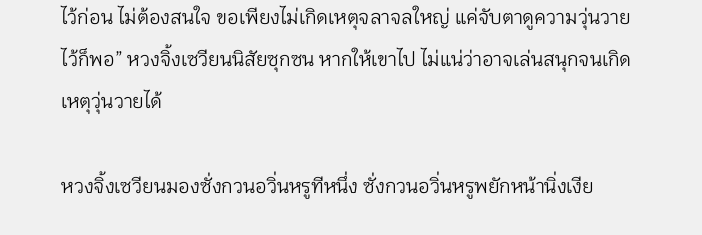ไว้ก่อน ไม่ต้องสนใจ ขอเพียงไม่เกิดเหตุจลาจลใหญ่ แค่จับตาดูความวุ่นวายไว้ก็พอ” หวงจิ้งเซวียนนิสัยซุกซน หากให้เขาไป ไม่แน่ว่าอาจเล่นสนุกจนเกิดเหตุวุ่นวายได้

หวงจิ้งเซวียนมองซั่งกวนอวิ่นหรูทีหนึ่ง ซั่งกวนอวิ่นหรูพยักหน้านิ่งเงีย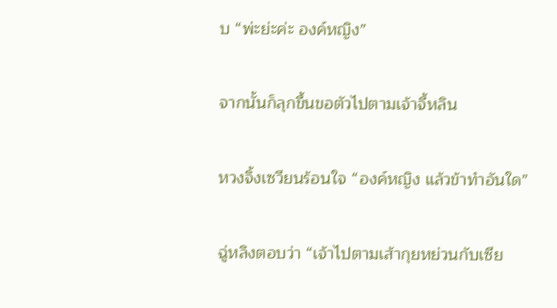บ “พ่ะย่ะค่ะ องค์หญิง”

จากนั้นก็ลุกขึ้นขอตัวไปตามเจ้าจี้หลิน

หวงจิ้งเซวียนร้อนใจ “องค์หญิง แล้วข้าทำอันใด”

ฉู่หลิงตอบว่า “เจ้าไปตามเส้ากุยหย่วนกับเซีย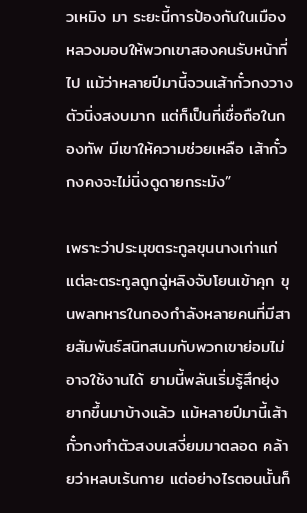วเหมิง มา ระยะนี้การป้องกันในเมืองหลวงมอบให้พวกเขาสองคนรับหน้าที่ไป แม้ว่าหลายปีมานี้จวนเส้ากั๋วกงวางตัวนิ่งสงบมาก แต่ก็เป็นที่เชื่อถือในกองทัพ มีเขาให้ความช่วยเหลือ เส้ากั๋วกงคงจะไม่นิ่งดูดายกระมัง”

เพราะว่าประมุขตระกูลขุนนางเก่าแก่แต่ละตระกูลถูกฉู่หลิงจับโยนเข้าคุก ขุนพลทหารในกองกำลังหลายคนที่มีสายสัมพันธ์สนิทสนมกับพวกเขาย่อมไม่อาจใช้งานได้ ยามนี้พลันเริ่มรู้สึกยุ่งยากขึ้นมาบ้างแล้ว แม้หลายปีมานี้เส้ากั๋วกงทำตัวสงบเสงี่ยมมาตลอด คล้ายว่าหลบเร้นกาย แต่อย่างไรตอนนั้นก็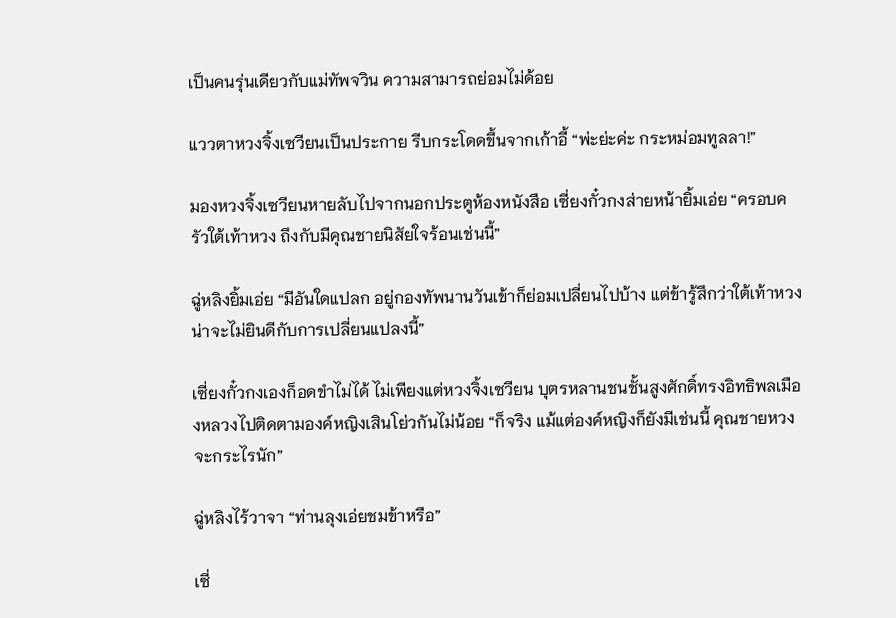เป็นคนรุ่นเดียวกับแม่ทัพจวิน ความสามารถย่อมไม่ด้อย

แววตาหวงจิ้งเซวียนเป็นประกาย รีบกระโดดขึ้นจากเก้าอี้ “พ่ะย่ะค่ะ กระหม่อมทูลลา!”

มองหวงจิ้งเซวียนหายลับไปจากนอกประตูห้องหนังสือ เซี่ยงกั๋วกงส่ายหน้ายิ้มเอ่ย “ครอบครัวใต้เท้าหวง ถึงกับมีคุณชายนิสัยใจร้อนเช่นนี้”

ฉู่หลิงยิ้มเอ่ย “มีอันใดแปลก อยู่กองทัพนานวันเข้าก็ย่อมเปลี่ยนไปบ้าง แต่ข้ารู้สึกว่าใต้เท้าหวงน่าจะไม่ยินดีกับการเปลี่ยนแปลงนี้”

เซี่ยงกั๋วกงเองก็อดขำไม่ได้ ไม่เพียงแต่หวงจิ้งเซวียน บุตรหลานชนชั้นสูงศักดิ์ทรงอิทธิพลเมืองหลวงไปติดตามองค์หญิงเสินโย่วกันไม่น้อย “ก็จริง แม้แต่องค์หญิงก็ยังมีเช่นนี้ คุณชายหวงจะกระไรนัก”

ฉู่หลิงไร้วาจา “ท่านลุงเอ่ยชมข้าหรือ”

เซี่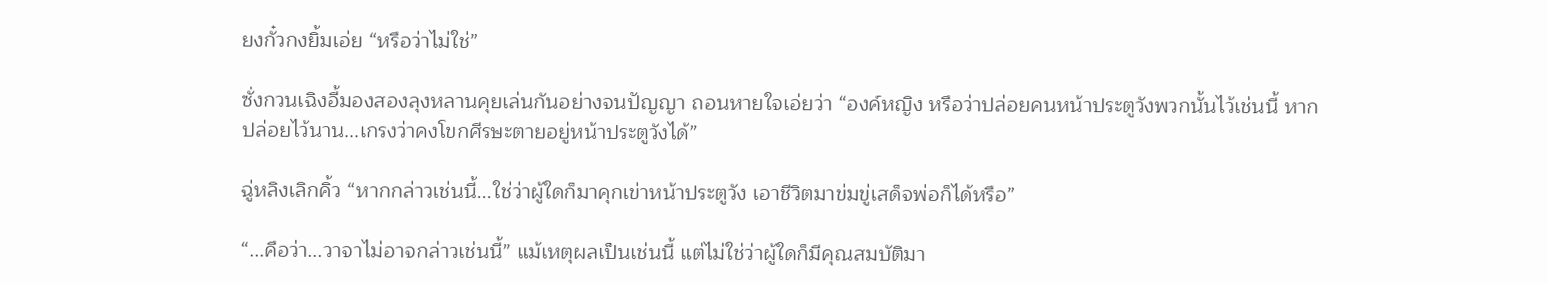ยงกั๋วกงยิ้มเอ่ย “หรือว่าไม่ใช่”

ซั่งกวนเฉิงอี้มองสองลุงหลานคุยเล่นกันอย่างจนปัญญา ถอนหายใจเอ่ยว่า “องค์หญิง หรือว่าปล่อยคนหน้าประตูวังพวกนั้นไว้เช่นนี้ หากปล่อยไว้นาน...เกรงว่าคงโขกศีรษะตายอยู่หน้าประตูวังได้”

ฉู่หลิงเลิกคิ้ว “หากกล่าวเช่นนี้...ใช่ว่าผู้ใดก็มาคุกเข่าหน้าประตูวัง เอาชีวิตมาข่มขู่เสด็จพ่อก็ได้หรือ”

“...คือว่า...วาจาไม่อาจกล่าวเช่นนี้” แม้เหตุผลเป็นเช่นนี้ แต่ไม่ใช่ว่าผู้ใดก็มีคุณสมบัติมา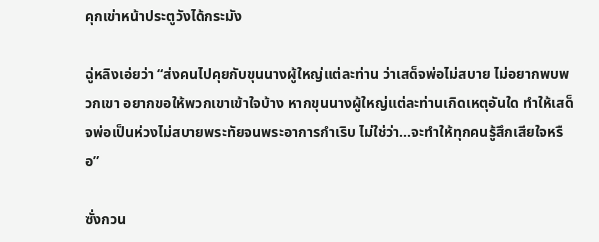คุกเข่าหน้าประตูวังได้กระมัง

ฉู่หลิงเอ่ยว่า “ส่งคนไปคุยกับขุนนางผู้ใหญ่แต่ละท่าน ว่าเสด็จพ่อไม่สบาย ไม่อยากพบพวกเขา อยากขอให้พวกเขาเข้าใจบ้าง หากขุนนางผู้ใหญ่แต่ละท่านเกิดเหตุอันใด ทำให้เสด็จพ่อเป็นห่วงไม่สบายพระทัยจนพระอาการกำเริบ ไม่ใช่ว่า...จะทำให้ทุกคนรู้สึกเสียใจหรือ”

ซั่งกวน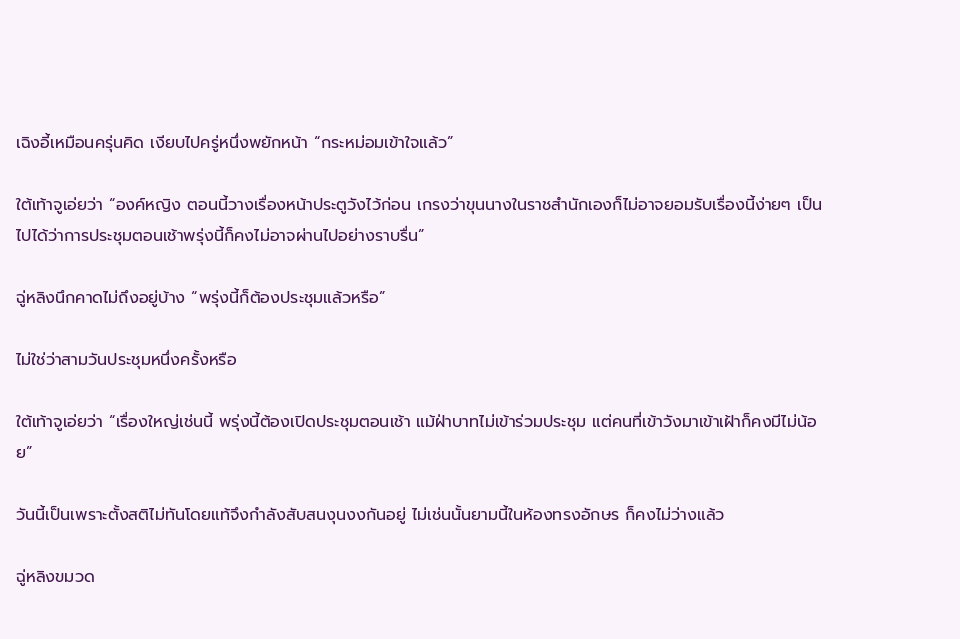เฉิงอี้เหมือนครุ่นคิด เงียบไปครู่หนึ่งพยักหน้า “กระหม่อมเข้าใจแล้ว”

ใต้เท้าจูเอ่ยว่า “องค์หญิง ตอนนี้วางเรื่องหน้าประตูวังไว้ก่อน เกรงว่าขุนนางในราชสำนักเองก็ไม่อาจยอมรับเรื่องนี้ง่ายๆ เป็นไปได้ว่าการประชุมตอนเช้าพรุ่งนี้ก็คงไม่อาจผ่านไปอย่างราบรื่น”

ฉู่หลิงนึกคาดไม่ถึงอยู่บ้าง “พรุ่งนี้ก็ต้องประชุมแล้วหรือ”

ไม่ใช่ว่าสามวันประชุมหนึ่งครั้งหรือ

ใต้เท้าจูเอ่ยว่า “เรื่องใหญ่เช่นนี้ พรุ่งนี้ต้องเปิดประชุมตอนเช้า แม้ฝ่าบาทไม่เข้าร่วมประชุม แต่คนที่เข้าวังมาเข้าเฝ้าก็คงมีไม่น้อย”

วันนี้เป็นเพราะตั้งสติไม่ทันโดยแท้จึงกำลังสับสนงุนงงกันอยู่ ไม่เช่นนั้นยามนี้ในห้องทรงอักษร ก็คงไม่ว่างแล้ว

ฉู่หลิงขมวด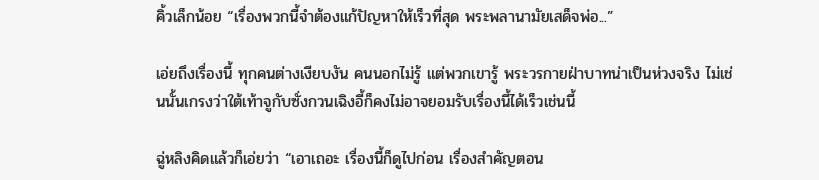คิ้วเล็กน้อย “เรื่องพวกนี้จำต้องแก้ปัญหาให้เร็วที่สุด พระพลานามัยเสด็จพ่อ...”

เอ่ยถึงเรื่องนี้ ทุกคนต่างเงียบงัน คนนอกไม่รู้ แต่พวกเขารู้ พระวรกายฝ่าบาทน่าเป็นห่วงจริง ไม่เช่นนั้นเกรงว่าใต้เท้าจูกับซั่งกวนเฉิงอี้ก็คงไม่อาจยอมรับเรื่องนี้ได้เร็วเช่นนี้

ฉู่หลิงคิดแล้วก็เอ่ยว่า “เอาเถอะ เรื่องนี้ก็ดูไปก่อน เรื่องสำคัญตอน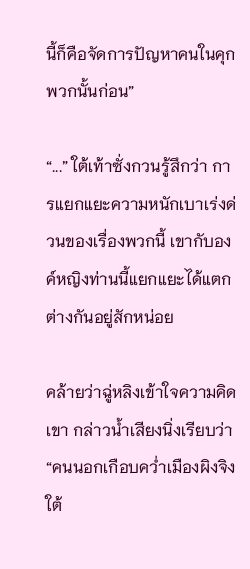นี้ก็คือจัดการปัญหาคนในคุกพวกนั้นก่อน”

“...” ใต้เท้าซั่งกวนรู้สึกว่า การแยกแยะความหนักเบาเร่งด่วนของเรื่องพวกนี้ เขากับองค์หญิงท่านนี้แยกแยะได้แตกต่างกันอยู่สักหน่อย

คล้ายว่าฉู่หลิงเข้าใจความคิดเขา กล่าวน้ำเสียงนิ่งเรียบว่า “คนนอกเกือบคว่ำเมืองผิงจิง ใต้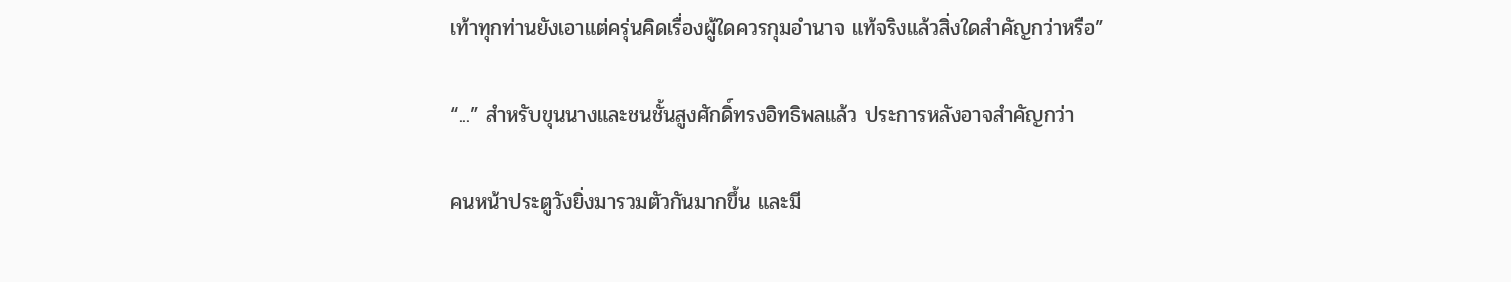เท้าทุกท่านยังเอาแต่ครุ่นคิดเรื่องผู้ใดควรกุมอำนาจ แท้จริงแล้วสิ่งใดสำคัญกว่าหรือ”

“...” สำหรับขุนนางและชนชั้นสูงศักดิ์ทรงอิทธิพลแล้ว ประการหลังอาจสำคัญกว่า

คนหน้าประตูวังยิ่งมารวมตัวกันมากขึ้น และมี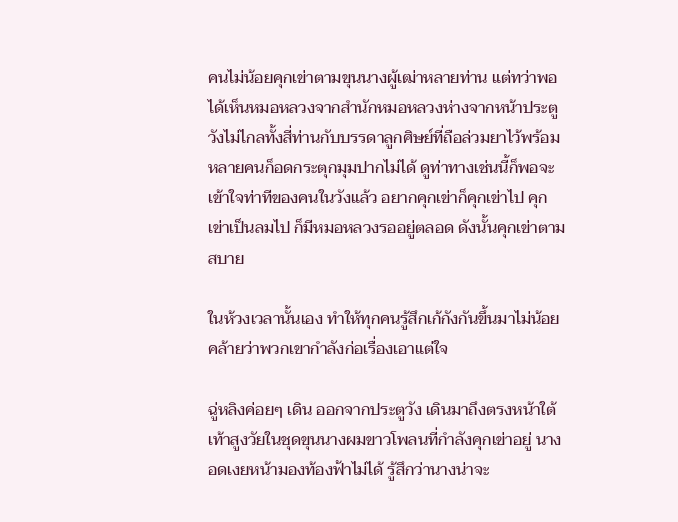คนไม่น้อยคุกเข่าตามขุนนางผู้เฒ่าหลายท่าน แต่ทว่าพอได้เห็นหมอหลวงจากสำนักหมอหลวงห่างจากหน้าประตูวังไม่ไกลทั้งสี่ท่านกับบรรดาลูกศิษย์ที่ถือล่วมยาไว้พร้อม หลายคนก็อดกระตุกมุมปากไม่ได้ ดูท่าทางเช่นนี้ก็พอจะเข้าใจท่าทีของคนในวังแล้ว อยากคุกเข่าก็คุกเข่าไป คุกเข่าเป็นลมไป ก็มีหมอหลวงรออยู่ตลอด ดังนั้นคุกเข่าตามสบาย

ในห้วงเวลานั้นเอง ทำให้ทุกคนรู้สึกเก้กังกันขึ้นมาไม่น้อย คล้ายว่าพวกเขากำลังก่อเรื่องเอาแต่ใจ

ฉู่หลิงค่อยๆ เดิน ออกจากประตูวัง เดินมาถึงตรงหน้าใต้เท้าสูงวัยในชุดขุนนางผมขาวโพลนที่กำลังคุกเข่าอยู่ นางอดเงยหน้ามองท้องฟ้าไม่ได้ รู้สึกว่านางน่าจะ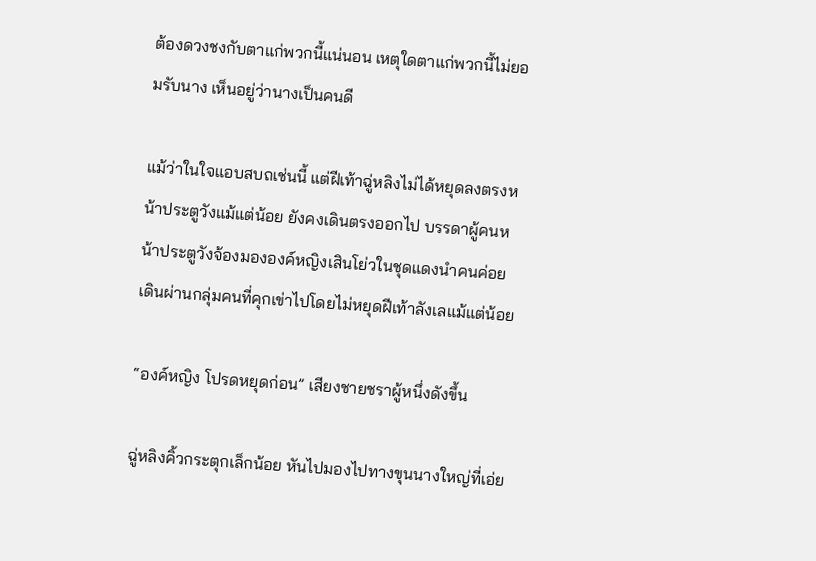ต้องดวงชงกับตาแก่พวกนี้แน่นอน เหตุใดตาแก่พวกนี้ไม่ยอมรับนาง เห็นอยู่ว่านางเป็นคนดี

แม้ว่าในใจแอบสบถเช่นนี้ แต่ฝีเท้าฉู่หลิงไม่ได้หยุดลงตรงหน้าประตูวังแม้แต่น้อย ยังคงเดินตรงออกไป บรรดาผู้คนหน้าประตูวังจ้องมององค์หญิงเสินโย่วในชุดแดงนำคนค่อยเดินผ่านกลุ่มคนที่คุกเข่าไปโดยไม่หยุดฝีเท้าลังเลแม้แต่น้อย

“องค์หญิง โปรดหยุดก่อน” เสียงชายชราผู้หนึ่งดังขึ้น

ฉู่หลิงคิ้วกระตุกเล็กน้อย หันไปมองไปทางขุนนางใหญ่ที่เอ่ย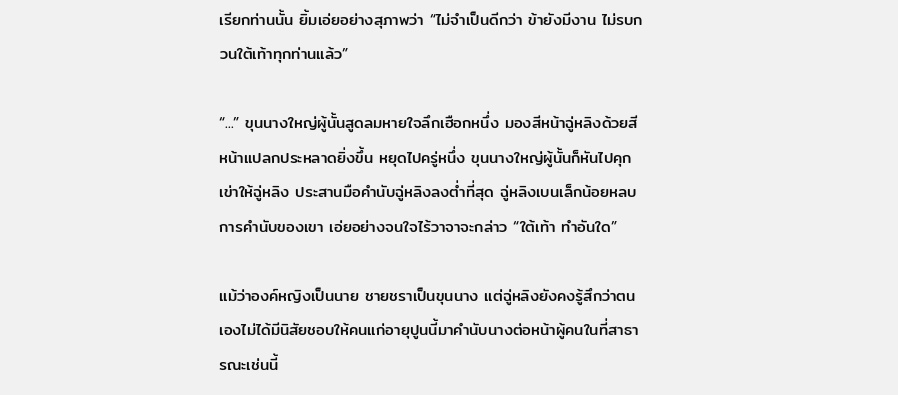เรียกท่านนั้น ยิ้มเอ่ยอย่างสุภาพว่า “ไม่จำเป็นดีกว่า ข้ายังมีงาน ไม่รบกวนใต้เท้าทุกท่านแล้ว”

“...” ขุนนางใหญ่ผู้นั้นสูดลมหายใจลึกเฮือกหนึ่ง มองสีหน้าฉู่หลิงด้วยสีหน้าแปลกประหลาดยิ่งขึ้น หยุดไปครู่หนึ่ง ขุนนางใหญ่ผู้นั้นก็หันไปคุกเข่าให้ฉู่หลิง ประสานมือคำนับฉู่หลิงลงต่ำที่สุด ฉู่หลิงเบนเล็กน้อยหลบการคำนับของเขา เอ่ยอย่างจนใจไร้วาจาจะกล่าว “ใต้เท้า ทำอันใด”

แม้ว่าองค์หญิงเป็นนาย ชายชราเป็นขุนนาง แต่ฉู่หลิงยังคงรู้สึกว่าตนเองไม่ได้มีนิสัยชอบให้คนแก่อายุปูนนี้มาคำนับนางต่อหน้าผู้คนในที่สาธารณะเช่นนี้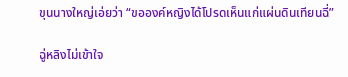ขุนนางใหญ่เอ่ยว่า “ขอองค์หญิงได้โปรดเห็นแก่แผ่นดินเทียนฉี่”

ฉู่หลิงไม่เข้าใจ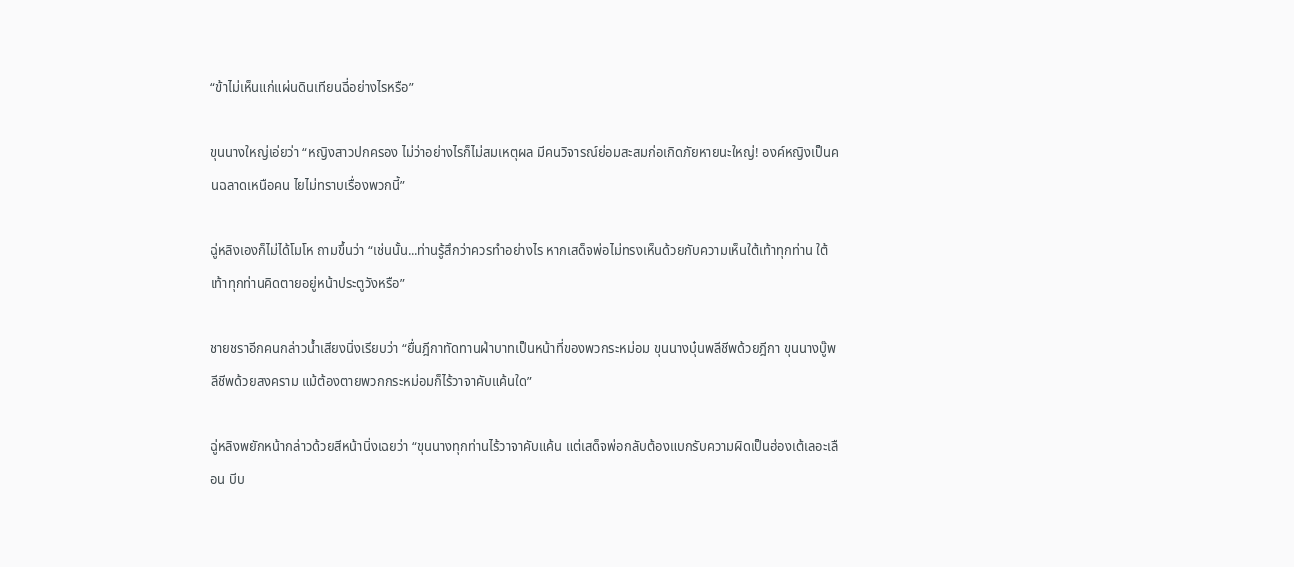“ข้าไม่เห็นแก่แผ่นดินเทียนฉี่อย่างไรหรือ”

ขุนนางใหญ่เอ่ยว่า “หญิงสาวปกครอง ไม่ว่าอย่างไรก็ไม่สมเหตุผล มีคนวิจารณ์ย่อมสะสมก่อเกิดภัยหายนะใหญ่! องค์หญิงเป็นคนฉลาดเหนือคน ไยไม่ทราบเรื่องพวกนี้”

ฉู่หลิงเองก็ไม่ได้โมโห ถามขึ้นว่า “เช่นนั้น...ท่านรู้สึกว่าควรทำอย่างไร หากเสด็จพ่อไม่ทรงเห็นด้วยกับความเห็นใต้เท้าทุกท่าน ใต้เท้าทุกท่านคิดตายอยู่หน้าประตูวังหรือ”

ชายชราอีกคนกล่าวน้ำเสียงนิ่งเรียบว่า “ยื่นฎีกาทัดทานฝ่าบาทเป็นหน้าที่ของพวกระหม่อม ขุนนางบุ๋นพลีชีพด้วยฎีกา ขุนนางบู๊พลีชีพด้วยสงคราม แม้ต้องตายพวกกระหม่อมก็ไร้วาจาคับแค้นใด”

ฉู่หลิงพยักหน้ากล่าวด้วยสีหน้านิ่งเฉยว่า “ขุนนางทุกท่านไร้วาจาคับแค้น แต่เสด็จพ่อกลับต้องแบกรับความผิดเป็นฮ่องเต้เลอะเลือน บีบ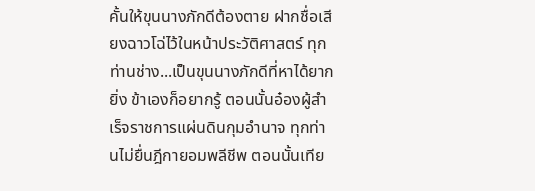คั้นให้ขุนนางภักดีต้องตาย ฝากชื่อเสียงฉาวโฉ่ไว้ในหน้าประวัติศาสตร์ ทุกท่านช่าง...เป็นขุนนางภักดีที่หาได้ยากยิ่ง ข้าเองก็อยากรู้ ตอนนั้นอ๋องผู้สำเร็จราชการแผ่นดินกุมอำนาจ ทุกท่านไม่ยื่นฎีกายอมพลีชีพ ตอนนั้นเทีย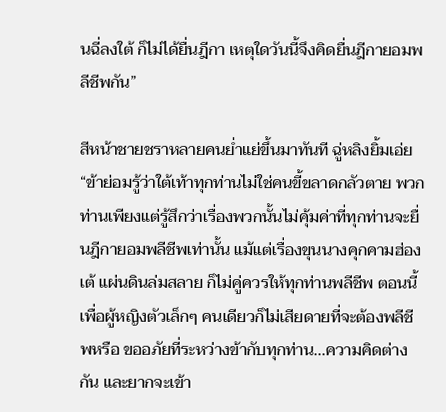นฉี่ลงใต้ ก็ไม่ได้ยื่นฎีกา เหตุใดวันนี้จึงคิดยื่นฎีกายอมพลีชีพกัน”

สีหน้าชายชราหลายคนย่ำแย่ขึ้นมาทันที ฉู่หลิงยิ้มเอ่ย “ข้าย่อมรู้ว่าใต้เท้าทุกท่านไม่ใช่คนขี้ขลาดกลัวตาย พวกท่านเพียงแต่รู้สึกว่าเรื่องพวกนั้นไม่คุ้มค่าที่ทุกท่านจะยื่นฎีกายอมพลีชีพเท่านั้น แม้แต่เรื่องขุนนางคุกคามฮ่องเต้ แผ่นดินล่มสลาย ก็ไม่คู่ควรให้ทุกท่านพลีชีพ ตอนนี้เพื่อผู้หญิงตัวเล็กๆ คนเดียวก็ไม่เสียดายที่จะต้องพลีชีพหรือ ขออภัยที่ระหว่างข้ากับทุกท่าน...ความคิดต่างกัน และยากจะเข้า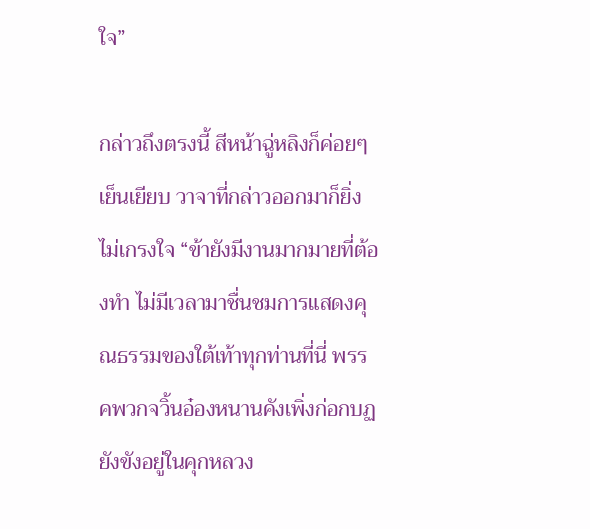ใจ”

กล่าวถึงตรงนี้ สีหน้าฉู่หลิงก็ค่อยๆ เย็นเยียบ วาจาที่กล่าวออกมาก็ยิ่งไม่เกรงใจ “ข้ายังมีงานมากมายที่ต้องทำ ไม่มีเวลามาชื่นชมการแสดงคุณธรรมของใต้เท้าทุกท่านที่นี่ พรรคพวกจวิ้นอ๋องหนานคังเพิ่งก่อกบฏยังขังอยู่ในคุกหลวง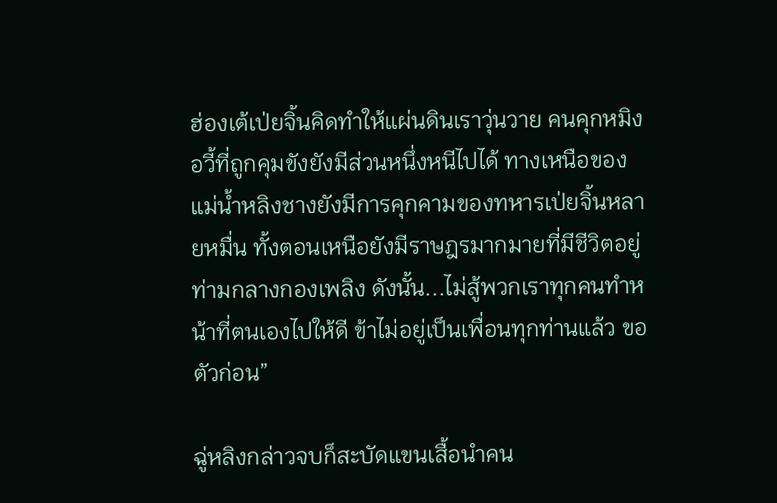ฮ่องเต้เป่ยจิ้นคิดทำให้แผ่นดินเราวุ่นวาย คนคุกหมิงอวี้ที่ถูกคุมขังยังมีส่วนหนึ่งหนีไปได้ ทางเหนือของแม่น้ำหลิงชางยังมีการคุกคามของทหารเป่ยจิ้นหลายหมื่น ทั้งตอนเหนือยังมีราษฎรมากมายที่มีชีวิตอยู่ท่ามกลางกองเพลิง ดังนั้น...ไม่สู้พวกเราทุกคนทำหน้าที่ตนเองไปให้ดี ข้าไม่อยู่เป็นเพื่อนทุกท่านแล้ว ขอตัวก่อน”

ฉู่หลิงกล่าวจบก็สะบัดแขนเสื้อนำคน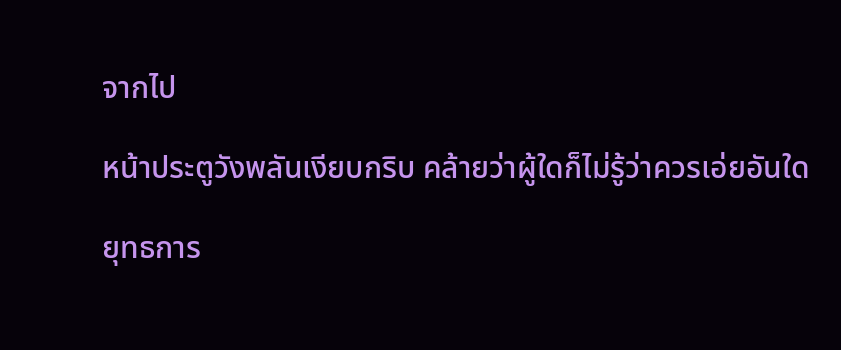จากไป

หน้าประตูวังพลันเงียบกริบ คล้ายว่าผู้ใดก็ไม่รู้ว่าควรเอ่ยอันใด

ยุทธการ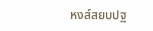หงส์สยบปฐ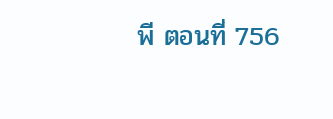พี ตอนที่ 756